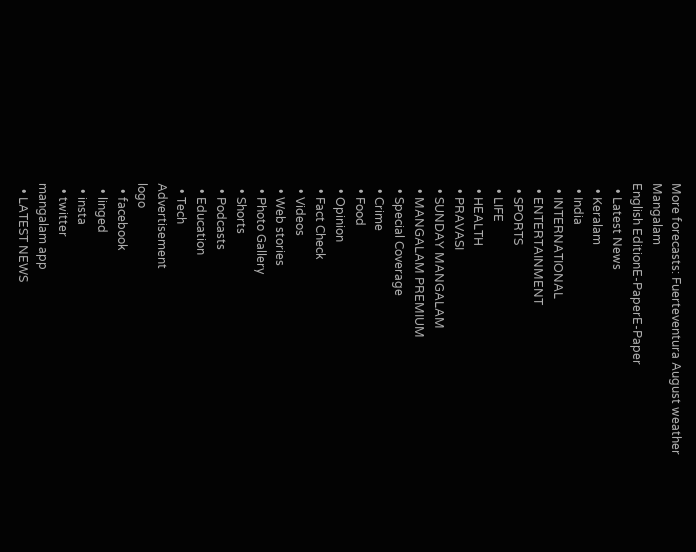More forecasts: Fuerteventura August weather
Mangalam
English EditionE-PaperE-Paper
  • Latest News
  • Keralam
  • India
  • INTERNATIONAL
  • ENTERTAINMENT
  • SPORTS
  • LIFE
  • HEALTH
  • PRAVASI
  • SUNDAY MANGALAM
  • MANGALAM PREMIUM
  • Special Coverage
  • Crime
  • Food
  • Opinion
  • Fact Check
  • Videos
  • Web stories
  • Photo Gallery
  • Shorts
  • Podcasts
  • Education
  • Tech
Advertisement
logo
  • facebook
  • linged
  • insta
  • twitter
mangalam app
  • LATEST NEWS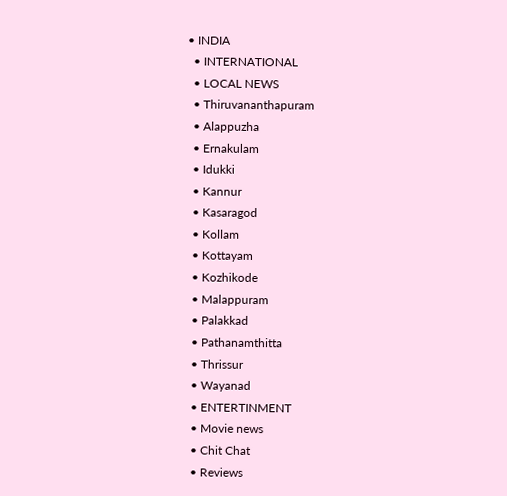• INDIA
  • INTERNATIONAL
  • LOCAL NEWS
  • Thiruvananthapuram
  • Alappuzha
  • Ernakulam
  • Idukki
  • Kannur
  • Kasaragod
  • Kollam
  • Kottayam
  • Kozhikode
  • Malappuram
  • Palakkad
  • Pathanamthitta
  • Thrissur
  • Wayanad
  • ENTERTINMENT
  • Movie news
  • Chit Chat
  • Reviews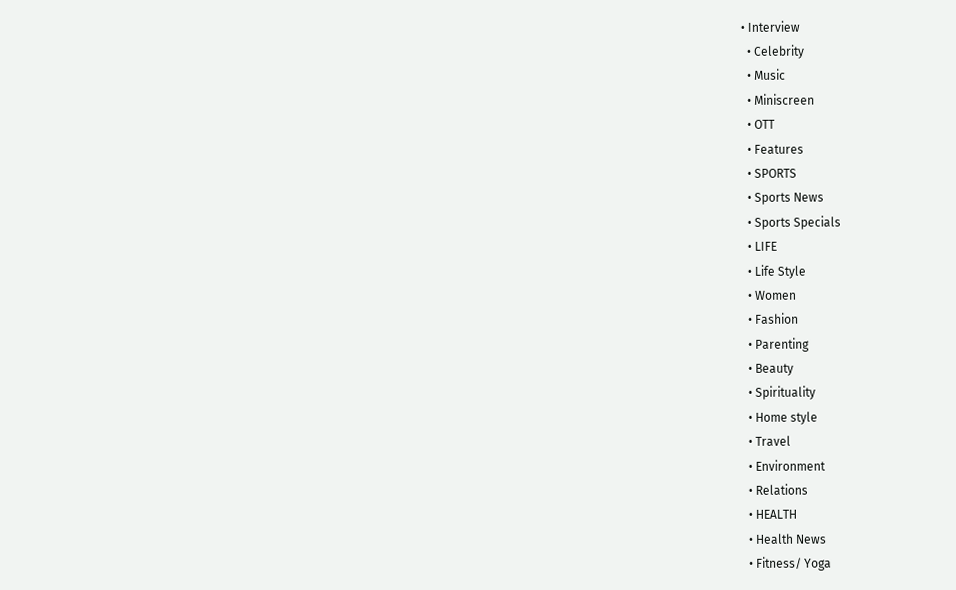• Interview
  • Celebrity
  • Music
  • Miniscreen
  • OTT
  • Features
  • SPORTS
  • Sports News
  • Sports Specials
  • LIFE
  • Life Style
  • Women
  • Fashion
  • Parenting
  • Beauty
  • Spirituality
  • Home style
  • Travel
  • Environment
  • Relations
  • HEALTH
  • Health News
  • Fitness/ Yoga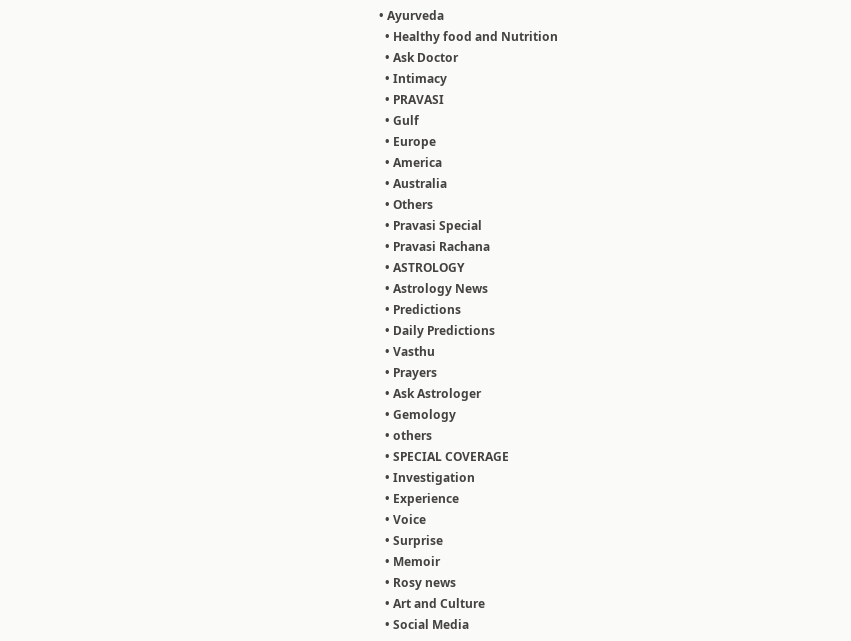• Ayurveda
  • Healthy food and Nutrition
  • Ask Doctor
  • Intimacy
  • PRAVASI
  • Gulf
  • Europe
  • America
  • Australia
  • Others
  • Pravasi Special
  • Pravasi Rachana
  • ASTROLOGY
  • Astrology News
  • Predictions
  • Daily Predictions
  • Vasthu
  • Prayers
  • Ask Astrologer
  • Gemology
  • others
  • SPECIAL COVERAGE
  • Investigation
  • Experience
  • Voice
  • Surprise
  • Memoir
  • Rosy news
  • Art and Culture
  • Social Media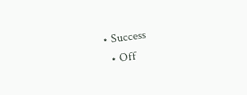• Success
  • Off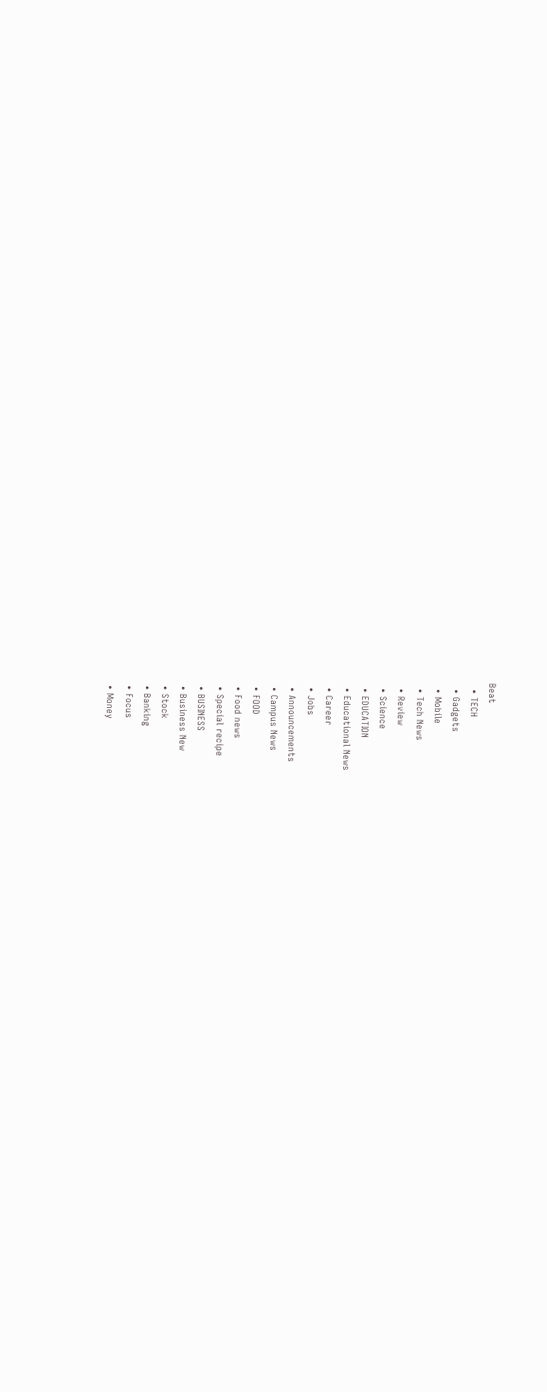Beat
  • TECH
  • Gadgets
  • Mobile
  • Tech News
  • Review
  • Science
  • EDUCATION
  • Educational News
  • Career
  • Jobs
  • Announcements
  • Campus News
  • FOOD
  • Food news
  • Special recipe
  • BUSINESS
  • Business New
  • Stock
  • Banking
  • Focus
  • Money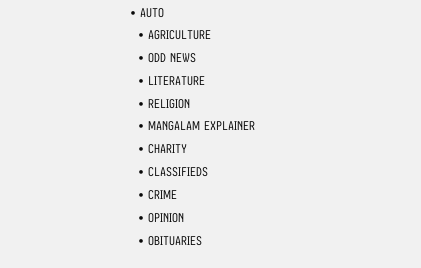• AUTO
  • AGRICULTURE
  • ODD NEWS
  • LITERATURE
  • RELIGION
  • MANGALAM EXPLAINER
  • CHARITY
  • CLASSIFIEDS
  • CRIME
  • OPINION
  • OBITUARIES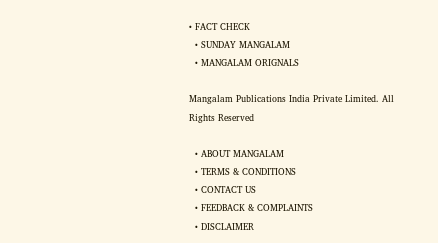• FACT CHECK
  • SUNDAY MANGALAM
  • MANGALAM ORIGNALS

Mangalam Publications India Private Limited. All Rights Reserved

  • ABOUT MANGALAM
  • TERMS & CONDITIONS
  • CONTACT US
  • FEEDBACK & COMPLAINTS
  • DISCLAIMER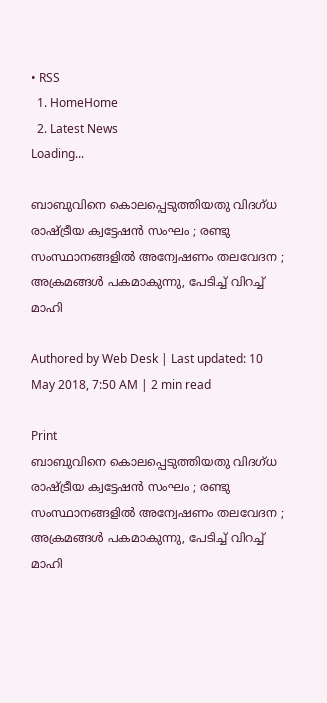• RSS
  1. HomeHome
  2. Latest News
Loading...

ബാബുവിനെ കൊലപ്പെടുത്തിയതു വിദഗ്ധ രാഷ്ട്രീയ ക്വട്ടേഷന്‍ സംഘം ; രണ്ടു സംസ്ഥാനങ്ങളില്‍ അന്വേഷണം തലവേദന ; അക്രമങ്ങള്‍ പകമാകുന്നു, പേടിച്ച് വിറച്ച് മാഹി

Authored by Web Desk | Last updated: 10 May 2018, 7:50 AM | 2 min read

Print
ബാബുവിനെ കൊലപ്പെടുത്തിയതു വിദഗ്ധ രാഷ്ട്രീയ ക്വട്ടേഷന്‍ സംഘം ; രണ്ടു സംസ്ഥാനങ്ങളില്‍ അന്വേഷണം തലവേദന ; അക്രമങ്ങള്‍ പകമാകുന്നു, പേടിച്ച് വിറച്ച് മാഹി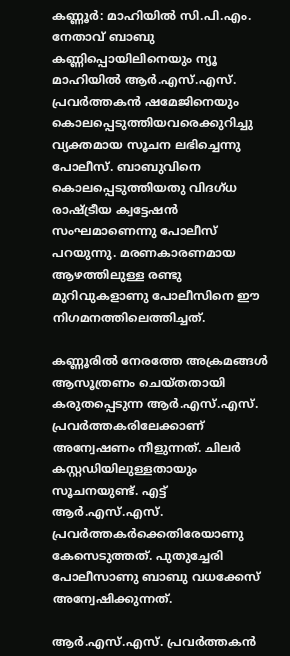കണ്ണൂര്‍: മാഹിയില്‍ സി.പി.എം. നേതാവ് ബാബു കണ്ണിപ്പൊയിലിനെയും ന്യൂ മാഹിയില്‍ ആര്‍.എസ്.എസ്. പ്രവര്‍ത്തകന്‍ ഷമേജിനെയും കൊലപ്പെടുത്തിയവരെക്കുറിച്ചു വ്യക്തമായ സൂചന ലഭിച്ചെന്നു പോലീസ്. ബാബുവിനെ കൊലപ്പെടുത്തിയതു വിദഗ്ധ രാഷ്ട്രീയ ക്വട്ടേഷന്‍ സംഘമാണെന്നു പോലീസ് പറയുന്നു. മരണകാരണമായ ആഴത്തിലുള്ള രണ്ടു മുറിവുകളാണു പോലീസിനെ ഈ നിഗമനത്തിലെത്തിച്ചത്.

കണ്ണൂരില്‍ നേരത്തേ അക്രമങ്ങള്‍ ആസൂത്രണം ചെയ്തതായി കരുതപ്പെടുന്ന ആര്‍.എസ്.എസ്. പ്രവര്‍ത്തകരിലേക്കാണ് അന്വേഷണം നീളുന്നത്. ചിലര്‍ കസ്റ്റഡിയിലുള്ളതായും സൂചനയുണ്ട്. എട്ട് ആര്‍.എസ്.എസ്. പ്രവര്‍ത്തകര്‍ക്കെതിരേയാണു കേസെടുത്തത്. പുതുച്ചേരി പോലീസാണു ബാബു വധക്കേസ് അന്വേഷിക്കുന്നത്.

ആര്‍.എസ്.എസ്. പ്രവര്‍ത്തകന്‍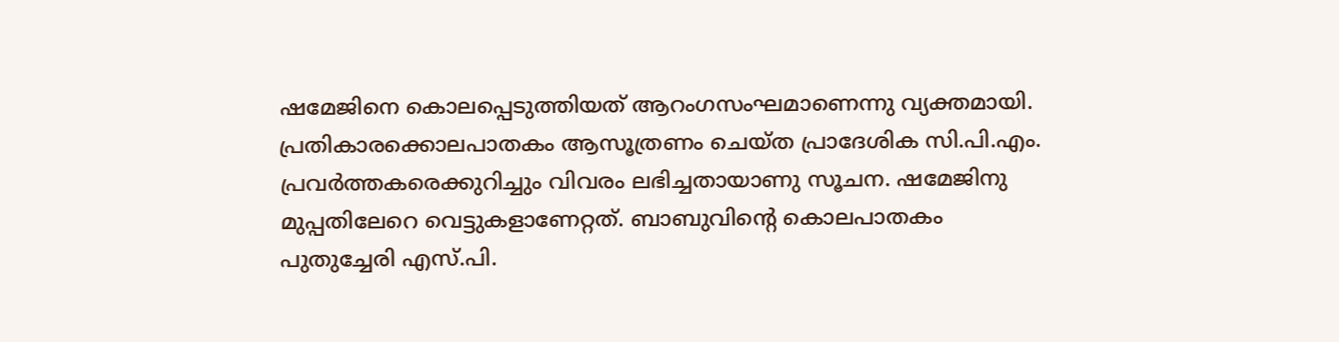ഷമേജിനെ കൊലപ്പെടുത്തിയത് ആറംഗസംഘമാണെന്നു വ്യക്തമായി. പ്രതികാരക്കൊലപാതകം ആസൂത്രണം ചെയ്ത പ്രാദേശിക സി.പി.എം. പ്രവര്‍ത്തകരെക്കുറിച്ചും വിവരം ലഭിച്ചതായാണു സൂചന. ഷമേജിനു മുപ്പതിലേറെ വെട്ടുകളാണേറ്റത്. ബാബുവിന്റെ കൊലപാതകം പുതുച്ചേരി എസ്.പി.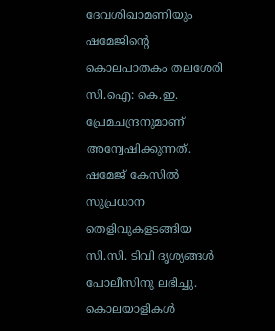ദേവശിഖാമണിയും ഷമേജിന്റെ കൊലപാതകം തലശേരി സി.ഐ: കെ.ഇ. പ്രേമചന്ദ്രനുമാണ് അന്വേഷിക്കുന്നത്. ഷമേജ് കേസില്‍ സുപ്രധാന തെളിവുകളടങ്ങിയ സി.സി. ടിവി ദൃശ്യങ്ങള്‍ പോലീസിനു ലഭിച്ചു. കൊലയാളികള്‍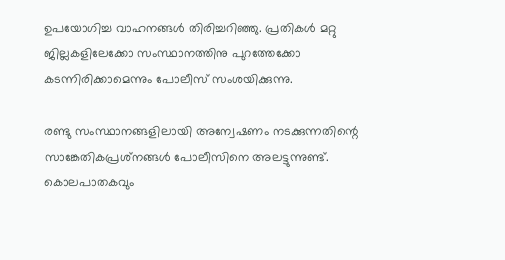ഉപയോഗിച്ച വാഹനങ്ങള്‍ തിരിച്ചറിഞ്ഞു. പ്രതികള്‍ മറ്റു ജില്ലകളിലേക്കോ സംസ്ഥാനത്തിനു പുറത്തേക്കോ കടന്നിരിക്കാമെന്നും പോലീസ് സംശയിക്കുന്നു.

രണ്ടു സംസ്ഥാനങ്ങളിലായി അന്വേഷണം നടക്കുന്നതിന്റെ സാങ്കേതികപ്രശ്‌നങ്ങള്‍ പോലീസിനെ അലട്ടുന്നുണ്ട്. കൊലപാതകവും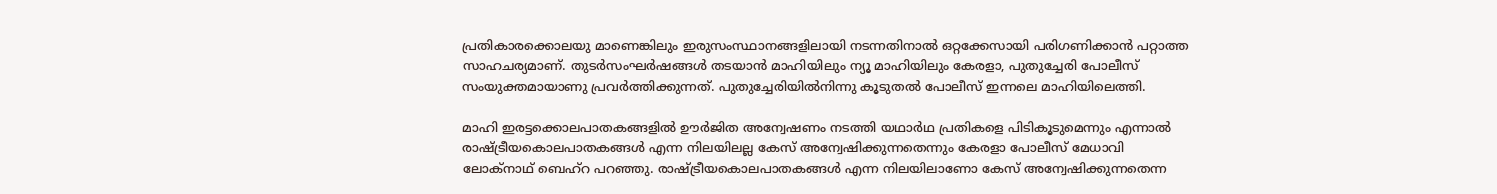പ്രതികാരക്കൊലയു മാണെങ്കിലും ഇരുസംസ്ഥാനങ്ങളിലായി നടന്നതിനാല്‍ ഒറ്റക്കേസായി പരിഗണിക്കാന്‍ പറ്റാത്ത സാഹചര്യമാണ്. തുടര്‍സംഘര്‍ഷങ്ങള്‍ തടയാന്‍ മാഹിയിലും ന്യൂ മാഹിയിലും കേരളാ, പുതുച്ചേരി പോലീസ് സംയുക്തമായാണു പ്രവര്‍ത്തിക്കുന്നത്. പുതുച്ചേരിയില്‍നിന്നു കൂടുതല്‍ പോലീസ് ഇന്നലെ മാഹിയിലെത്തി.

മാഹി ഇരട്ടക്കൊലപാതകങ്ങളില്‍ ഊര്‍ജിത അന്വേഷണം നടത്തി യഥാര്‍ഥ പ്രതികളെ പിടികൂടുമെന്നും എന്നാല്‍ രാഷ്ട്രീയകൊലപാതകങ്ങള്‍ എന്ന നിലയിലല്ല കേസ് അന്വേഷിക്കുന്നതെന്നും കേരളാ പോലീസ് മേധാവി ലോക്‌നാഥ് ബെഹ്‌റ പറഞ്ഞു. രാഷ്ട്രീയകൊലപാതകങ്ങള്‍ എന്ന നിലയിലാണോ കേസ് അന്വേഷിക്കുന്നതെന്ന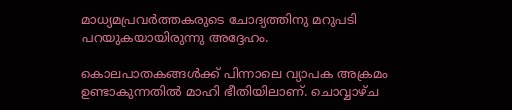മാധ്യമപ്രവര്‍ത്തകരുടെ ചോദ്യത്തിനു മറുപടി പറയുകയായിരുന്നു അദ്ദേഹം.

കൊലപാതകങ്ങള്‍ക്ക് പിന്നാലെ വ്യാപക അക്രമം ഉണ്ടാകുന്നതില്‍ മാഹി ഭീതിയിലാണ്. ചൊവ്വാഴ്ച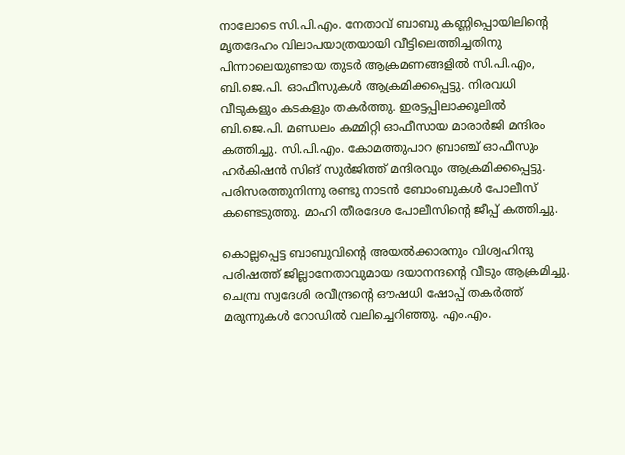നാലോടെ സി.പി.എം. നേതാവ് ബാബു കണ്ണിപ്പൊയിലിന്റെ മൃതദേഹം വിലാപയാത്രയായി വീട്ടിലെത്തിച്ചതിനു പിന്നാലെയുണ്ടായ തുടര്‍ ആക്രമണങ്ങളില്‍ സി.പി.എം, ബി.ജെ.പി. ഓഫീസുകള്‍ ആക്രമിക്കപ്പെട്ടു. നിരവധി വീടുകളും കടകളും തകര്‍ത്തു. ഇരട്ടപ്പിലാക്കൂലില്‍ ബി.ജെ.പി. മണ്ഡലം കമ്മിറ്റി ഓഫീസായ മാരാര്‍ജി മന്ദിരം കത്തിച്ചു. സി.പി.എം. കോമത്തുപാറ ബ്രാഞ്ച് ഓഫീസും ഹര്‍കിഷന്‍ സിങ് സുര്‍ജിത്ത് മന്ദിരവും ആക്രമിക്കപ്പെട്ടു. പരിസരത്തുനിന്നു രണ്ടു നാടന്‍ ബോംബുകള്‍ പോലീസ് കണ്ടെടുത്തു. മാഹി തീരദേശ പോലീസിന്റെ ജീപ്പ് കത്തിച്ചു.

കൊല്ലപ്പെട്ട ബാബുവിന്റെ അയല്‍ക്കാരനും വിശ്വഹിന്ദു പരിഷത്ത് ജില്ലാനേതാവുമായ ദയാനന്ദന്റെ വീടും ആക്രമിച്ചു. ചെമ്പ്ര സ്വദേശി രവീന്ദ്രന്റെ ഔഷധി ഷോപ്പ് തകര്‍ത്ത് മരുന്നുകള്‍ റോഡില്‍ വലിച്ചെറിഞ്ഞു. എം.എം.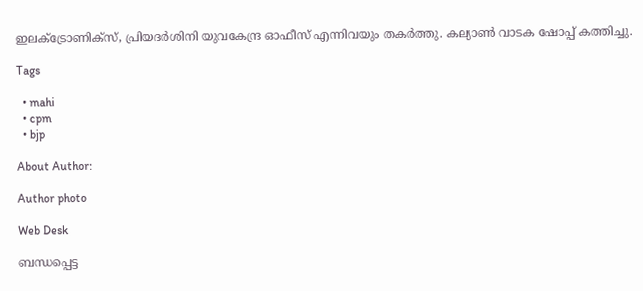ഇലക്‌ട്രോണിക്‌സ്, പ്രിയദര്‍ശിനി യുവകേന്ദ്ര ഓഫീസ് എന്നിവയും തകര്‍ത്തു. കല്യാണ്‍ വാടക ഷോപ്പ് കത്തിച്ചു.

Tags

  • mahi
  • cpm
  • bjp

About Author:

Author photo

Web Desk

ബന്ധപ്പെട്ട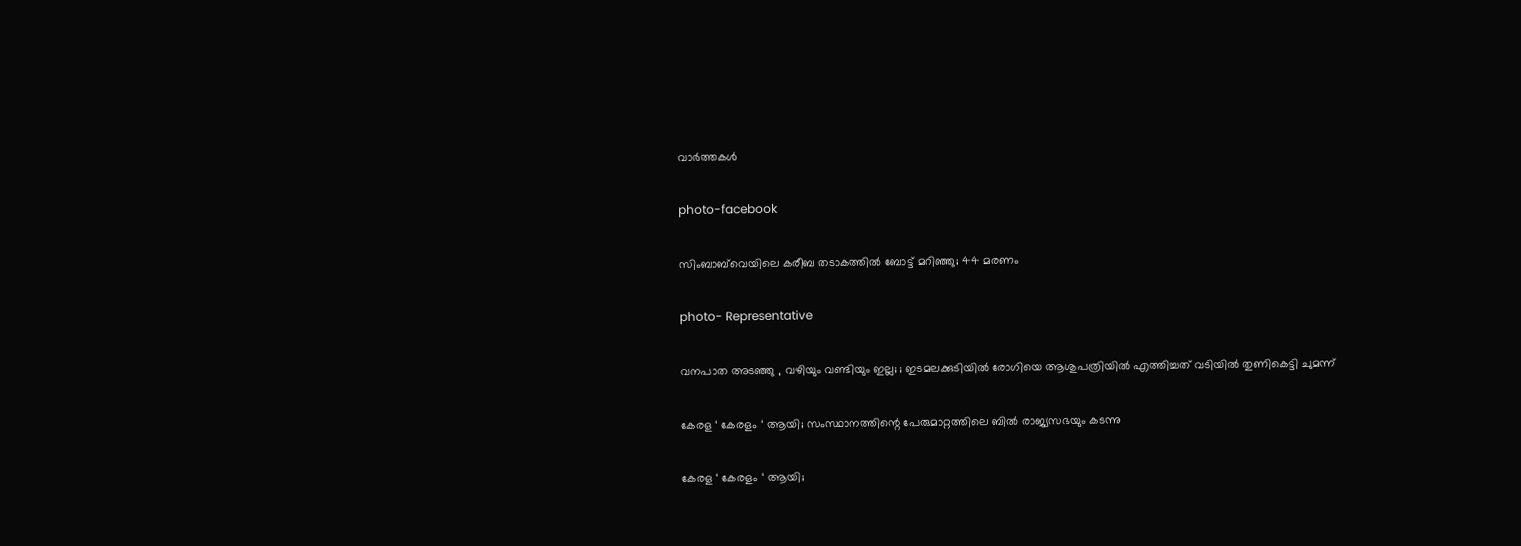വാർത്തകൾ

photo-facebook

സിംബാബ്‌വെയിലെ കരീബ തടാകത്തിൽ ബോട്ട് മറിഞ്ഞു; 44 മരണം

photo- Representative

വനപാത അടഞ്ഞു , വഴിയും വണ്ടിയും ഇല്ല; ; ഇടമലക്കുടിയില്‍ രോഗിയെ ആശുപത്രിയില്‍ എത്തിച്ചത് വടിയില്‍ തുണികെട്ടി ചുമന്ന്

കേരള ‘ കേരളം ‘ ആയി; സംസ്ഥാനത്തിന്റെ പേരുമാറ്റത്തിലെ ബില്‍ രാജ്യസഭയും കടന്നു

കേരള ‘ കേരളം ‘ ആയി;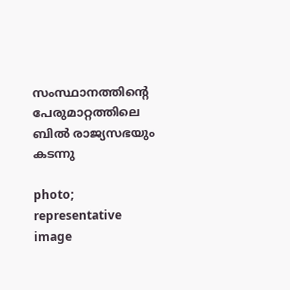സംസ്ഥാനത്തിന്റെ പേരുമാറ്റത്തിലെ ബില്‍ രാജ്യസഭയും കടന്നു

photo; representative image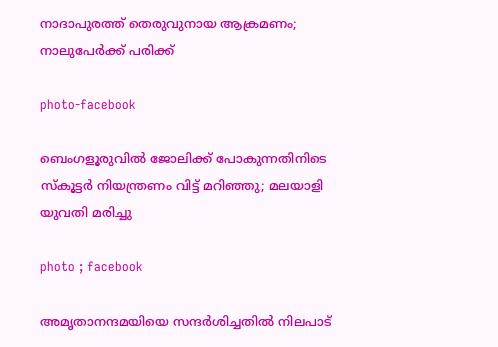നാദാപുരത്ത് തെരുവുനായ ആക്രമണം; നാലുപേർക്ക് പരിക്ക്

photo-facebook

ബെംഗളൂരുവില്‍ ജോലിക്ക് പോകുന്നതിനിടെ സ്കൂട്ടർ നിയന്ത്രണം വിട്ട് മറിഞ്ഞു; മലയാളി യുവതി മരിച്ചു

photo ; facebook

അമൃതാനന്ദമയിയെ സന്ദർശിച്ചതിൽ നിലപാട്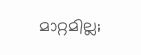മാറ്റമില്ല;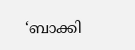‘ബാക്കി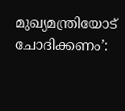മുഖ്യമന്ത്രിയോട് ചോദിക്കണം’: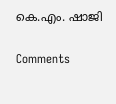കെ.എം. ഷാജി

Comments